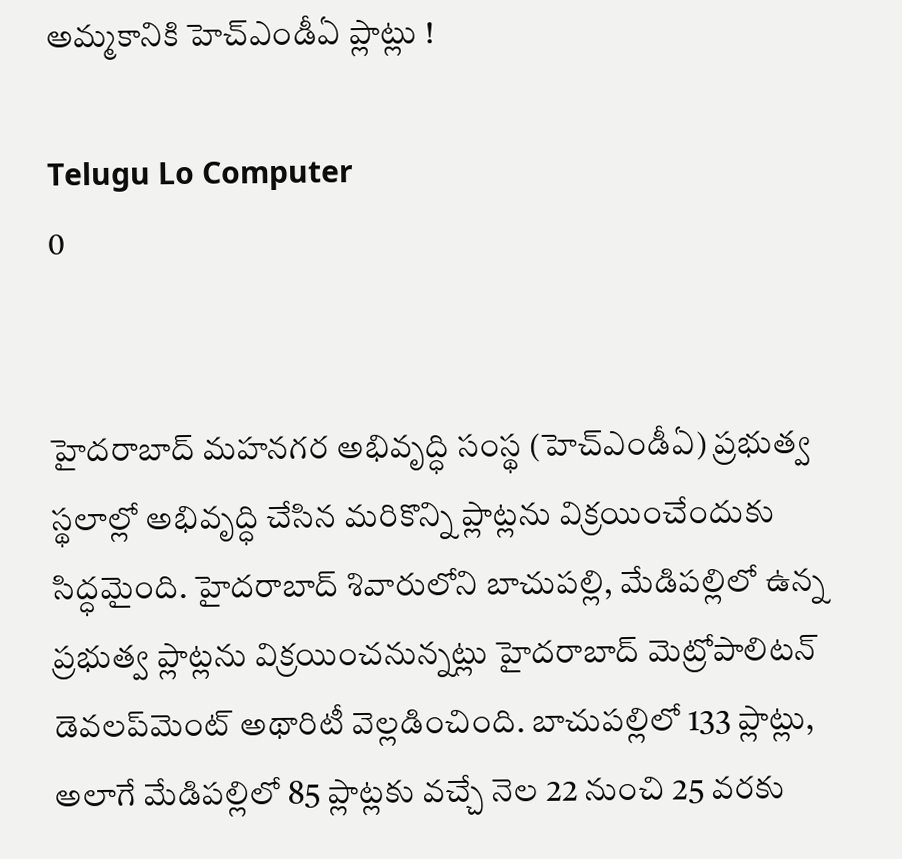అమ్మకానికి హెచ్ఎండీఏ ప్లాట్లు !

Telugu Lo Computer
0


హైదరాబాద్ మహనగర అభివృద్ధి సంస్థ (హెచ్‌ఎండీఏ) ప్రభుత్వ స్థలాల్లో అభివృద్ధి చేసిన మరికొన్ని ప్లాట్లను విక్రయించేందుకు సిద్ధమైంది. హైదరాబాద్‌ శివారులోని బాచుపల్లి, మేడిపల్లిలో ఉన్న ప్రభుత్వ ప్లాట్లను విక్రయించనున్నట్లు హైదరాబాద్‌ మెట్రోపాలిటన్‌ డెవలప్‌మెంట్‌ అథారిటీ వెల్లడించింది. బాచుపల్లిలో 133 ప్లాట్లు, అలాగే మేడిపల్లిలో 85 ప్లాట్లకు వచ్చే నెల 22 నుంచి 25 వరకు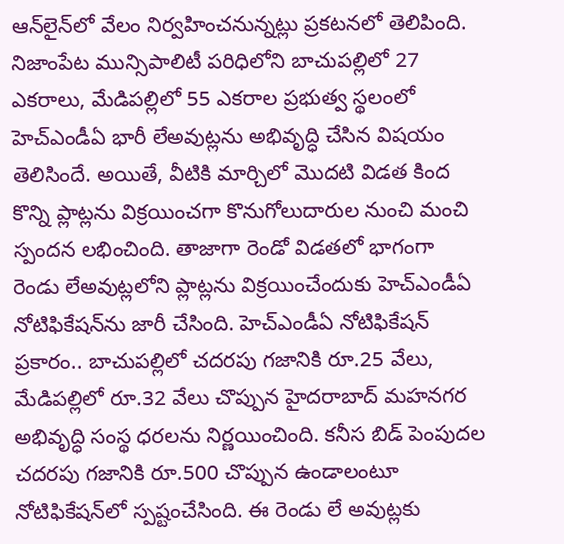ఆన్‌లైన్‌లో వేలం నిర్వహించనున్నట్లు ప్రకటనలో తెలిపింది. నిజాంపేట మున్సిపాలిటీ పరిధిలోని బాచుపల్లిలో 27 ఎకరాలు, మేడిపల్లిలో 55 ఎకరాల ప్రభుత్వ స్థలంలో హెచ్‌ఎండీఏ భారీ లేఅవుట్లను అభివృద్ధి చేసిన విషయం తెలిసిందే. అయితే, వీటికి మార్చిలో మొదటి విడత కింద కొన్ని ప్లాట్లను విక్రయించగా కొనుగోలుదారుల నుంచి మంచి స్పందన లభించింది. తాజాగా రెండో విడతలో భాగంగా రెండు లేఅవుట్లలోని ప్లాట్లను విక్రయించేందుకు హెచ్‌ఎండీఏ నోటిఫికేషన్‌ను జారీ చేసింది. హెచ్‌ఎండీఏ నోటిఫికేషన్‌ ప్రకారం.. బాచుపల్లిలో చదరపు గజానికి రూ.25 వేలు, మేడిపల్లిలో రూ.32 వేలు చొప్పున హైదరాబాద్ మహనగర అభివృద్ధి సంస్థ ధరలను నిర్ణయించింది. కనీస బిడ్‌ పెంపుదల చదరపు గజానికి రూ.500 చొప్పున ఉండాలంటూ నోటిఫికేషన్‌లో స్పష్టంచేసింది. ఈ రెండు లే అవుట్లకు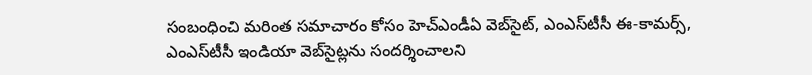సంబంధించి మరింత సమాచారం కోసం హెచ్‌ఎండీఏ వెబ్‌సైట్‌, ఎంఎస్‌టీసీ ఈ-కామర్స్‌, ఎంఎస్‌టీసీ ఇండియా వెబ్‌సైట్లను సందర్శించాలని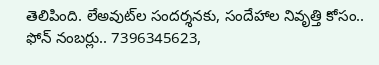తెలిపింది. లేఅవుట్‌ల సందర్శనకు, సందేహాల నివృత్తి కోసం.. ఫోన్‌ నంబర్లు.. 7396345623,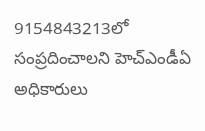9154843213లో సంప్రదించాలని హెచ్ఎండీఏ అధికారులు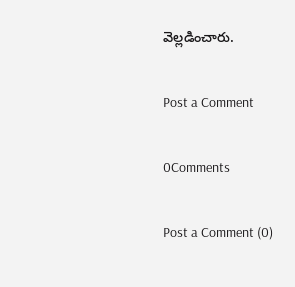వెల్లడించారు.

Post a Comment

0Comments

Post a Comment (0)